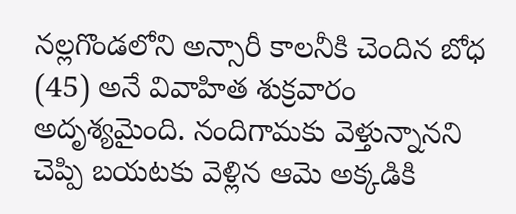నల్లగొండలోని అన్సారీ కాలనీకి చెందిన బోధ (45) అనే వివాహిత శుక్రవారం అదృశ్యమైంది. నందిగామకు వెళ్తున్నానని చెప్పి బయటకు వెళ్లిన ఆమె అక్కడికి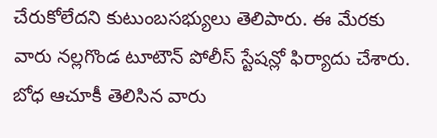చేరుకోలేదని కుటుంబసభ్యులు తెలిపారు. ఈ మేరకు వారు నల్లగొండ టూటౌన్ పోలీస్ స్టేషన్లో ఫిర్యాదు చేశారు. బోధ ఆచూకీ తెలిసిన వారు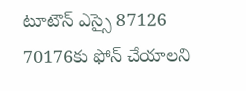టూటౌన్ ఎస్సై 87126 70176కు ఫోన్ చేయాలని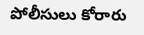పోలీసులు కోరారు